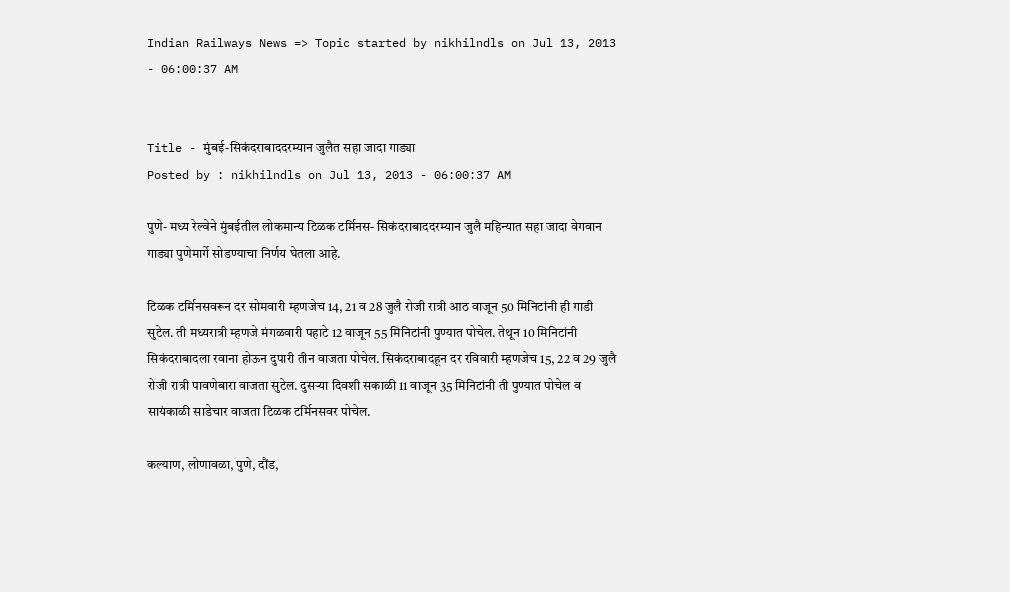Indian Railways News => Topic started by nikhilndls on Jul 13, 2013 - 06:00:37 AM


Title - मुंबई-सिकंदराबाददरम्यान जुलैत सहा जादा गाड्या
Posted by : nikhilndls on Jul 13, 2013 - 06:00:37 AM

पुणे- मध्य रेल्वेने मुंबईतील लोकमान्य टिळक टर्मिनस- सिकंदराबाददरम्यान जुलै महिन्यात सहा जादा वेगवान गाड्या पुणेमार्गे सोडण्याचा निर्णय घेतला आहे.

टिळक टर्मिनसवरून दर सोमवारी म्हणजेच 14, 21 व 28 जुलै रोजी रात्री आठ वाजून 50 मिनिटांनी ही गाडी सुटेल. ती मध्यरात्री म्हणजे मंगळवारी पहाटे 12 वाजून 55 मिनिटांनी पुण्यात पोचेल. तेथून 10 मिनिटांनी सिकंदराबादला रवाना होऊन दुपारी तीन वाजता पोचेल. सिकंदराबादहून दर रविवारी म्हणजेच 15, 22 व 29 जुलै रोजी रात्री पावणेबारा वाजता सुटेल. दुसऱ्या दिवशी सकाळी 11 वाजून 35 मिनिटांनी ती पुण्यात पोचेल व सायंकाळी साडेचार वाजता टिळक टर्मिनसवर पोचेल.

कल्याण, लोणावळा, पुणे, दौंड,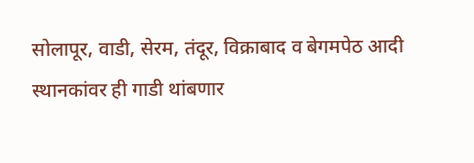सोलापूर, वाडी, सेरम, तंदूर, विक्राबाद व बेगमपेठ आदी स्थानकांवर ही गाडी थांबणार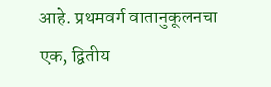आहे. प्रथमवर्ग वातानुकूलनचा एक, द्वितीय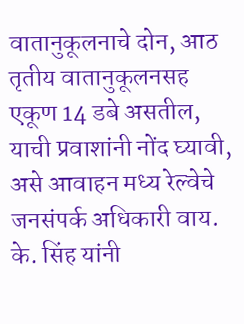वातानुकूलनाचे दोन, आठ तृतीय वातानुकूलनसह एकूण 14 डबे असतील, याची प्रवाशांनी नोंद घ्यावी, असे आवाहन मध्य रेल्वेचे जनसंपर्क अधिकारी वाय. के. सिंह यांनी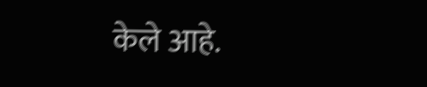केले आहे.